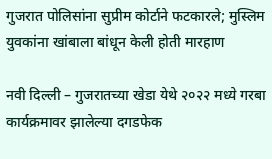गुजरात पोलिसांना सुप्रीम कोर्टाने फटकारले; मुस्लिम युवकांना खांबाला बांधून केली होती मारहाण

नवी दिल्ली – गुजरातच्या खेडा येथे २०२२ मध्ये गरबा कार्यक्रमावर झालेल्या दगडफेक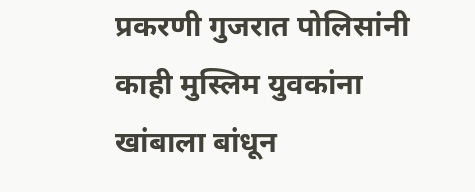प्रकरणी गुजरात पोलिसांनी काही मुस्लिम युवकांना खांबाला बांधून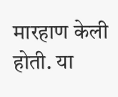मारहाण केली होती. या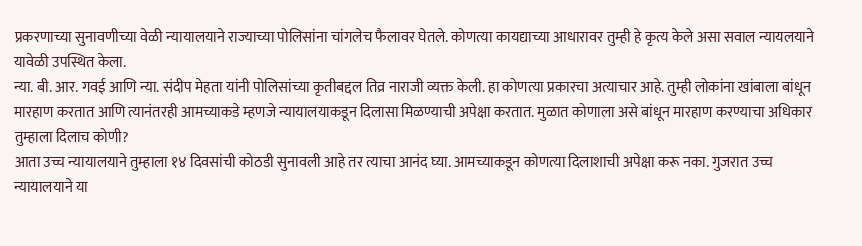प्रकरणाच्या सुनावणीच्या वेळी न्यायालयाने राज्याच्या पोलिसांना चांगलेच फैलावर घेतले. कोणत्या कायद्याच्या आधारावर तुम्ही हे कृत्य केले असा सवाल न्यायलयाने यावेळी उपस्थित केला.
न्या. बी. आर. गवई आणि न्या. संदीप मेहता यांनी पोलिसांच्या कृतीबद्दल तिव्र नाराजी व्यक्त केली. हा कोणत्या प्रकारचा अत्याचार आहे. तुम्ही लोकांना खांबाला बांधून मारहाण करतात आणि त्यानंतरही आमच्याकडे म्हणजे न्यायालयाकडून दिलासा मिळण्याची अपेक्षा करतात. मुळात कोणाला असे बांधून मारहाण करण्याचा अधिकार तुम्हाला दिलाच कोणी?
आता उच्च न्यायालयाने तुम्हाला १४ दिवसांची कोठडी सुनावली आहे तर त्याचा आनंद घ्या. आमच्याकडून कोणत्या दिलाशाची अपेक्षा करू नका. गुजरात उच्च न्यायालयाने या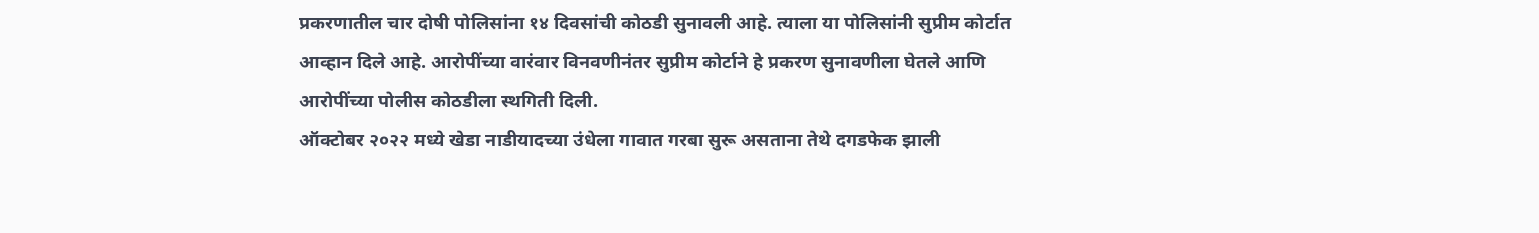प्रकरणातील चार दोषी पोलिसांना १४ दिवसांची कोठडी सुनावली आहे. त्याला या पोलिसांनी सुप्रीम कोर्टात आव्हान दिले आहे. आरोपींच्या वारंवार विनवणीनंतर सुप्रीम कोर्टाने हे प्रकरण सुनावणीला घेतले आणि आरोपींच्या पोलीस कोठडीला स्थगिती दिली.
ऑक्टोबर २०२२ मध्ये खेडा नाडीयादच्या उंधेला गावात गरबा सुरू असताना तेथे दगडफेक झाली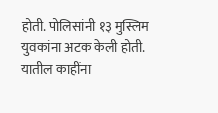होती. पोलिसांनी १३ मुस्लिम युवकांना अटक केली होती. यातील काहींना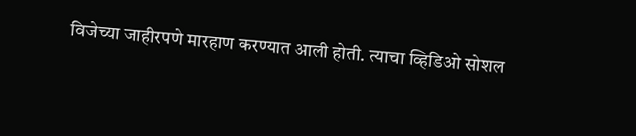विजेच्या जाहीरपणे मारहाण करण्यात आली होती. त्याचा व्हिडिओ सोशल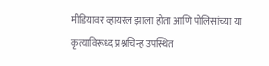मीडियावर व्हायरल झाला होता आणि पोलिसांच्या या कृत्याविरूध्द प्रश्नचिन्ह उपस्थित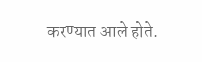करण्यात आले होते.